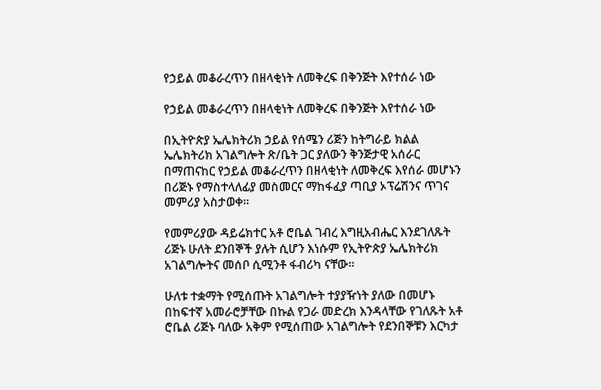የኃይል መቆራረጥን በዘላቂነት ለመቅረፍ በቅንጅት እየተሰራ ነው

የኃይል መቆራረጥን በዘላቂነት ለመቅረፍ በቅንጅት እየተሰራ ነው

በኢትዮጵያ ኤሌክትሪክ ኃይል የሰሜን ሪጅን ከትግራይ ክልል ኤሌክትሪክ አገልግሎት ጽ/ቤት ጋር ያለውን ቅንጅታዊ አሰራር በማጠናከር የኃይል መቆራረጥን በዘላቂነት ለመቅረፍ እየሰራ መሆኑን በሪጅኑ የማስተላለፊያ መስመርና ማከፋፈያ ጣቢያ ኦፕሬሽንና ጥገና መምሪያ አስታወቀ፡፡

የመምሪያው ዳይሬክተር አቶ ሮቤል ገብረ እግዚአብሔር እንደገለጹት ሪጅኑ ሁለት ደንበኞች ያሉት ሲሆን እነሱም የኢትዮጵያ ኤሌክትሪክ አገልግሎትና መሰቦ ሲሚንቶ ፋብሪካ ናቸው፡፡

ሁለቱ ተቋማት የሚሰጡት አገልግሎት ተያያዥነት ያለው በመሆኑ በከፍተኛ አመራሮቻቸው በኩል የጋራ መድረክ እንዳላቸው የገለጹት አቶ ሮቤል ሪጅኑ ባለው አቅም የሚሰጠው አገልግሎት የደንበኞቹን እርካታ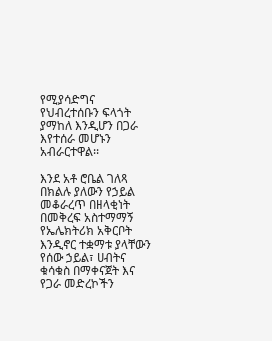የሚያሳድግና የህብረተሰቡን ፍላጎት ያማከለ እንዲሆን በጋራ እየተሰራ መሆኑን አብራርተዋል፡፡

እንደ አቶ ሮቤል ገለጻ በክልሉ ያለውን የኃይል መቆራረጥ በዘላቂነት በመቅረፍ አስተማማኝ የኤሌክትሪክ አቅርቦት እንዲኖር ተቋማቱ ያላቸውን የሰው ኃይል፣ ሀብትና ቁሳቁስ በማቀናጀት እና የጋራ መድረኮችን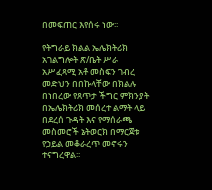በመፍጠር እየሰሩ ነው፡፡

የትግራይ ክልል ኤሌክትሪክ አገልግሎት ጽ/ቤት ሥራ አሥፈጻሚ አቶ መስፍን ገብረ መድህን በበኩላቸው በክልሉ በነበረው የጸጥታ ችግር ምክንያት በኤሌክትሪክ መሰረተ ልማት ላይ በደረሰ ጉዳት እና የማሰራጫ መስመሮች ኔትወርክ በማርጀቱ የኃይል መቆራረጥ መኖሩን ተናግረዋል፡፡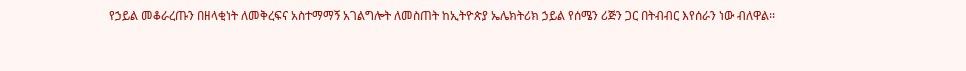የኃይል መቆራረጡን በዘላቂነት ለመቅረፍና አስተማማኝ አገልግሎት ለመስጠት ከኢትዮጵያ ኤሌክትሪክ ኃይል የሰሜን ሪጅን ጋር በትብብር እየሰራን ነው ብለዋል፡፡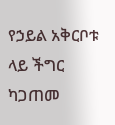የኃይል አቅርቦቱ ላይ ችግር ካጋጠመ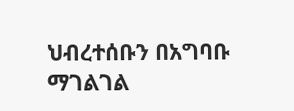ህብረተሰቡን በአግባቡ ማገልገል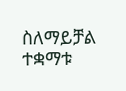ስለማይቻል ተቋማቱ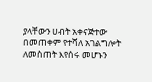ያላቸውን ሀብት አቀናጅተው በመጠቀም የተሻለ አገልግሎት ለመስጠት እየሰሩ መሆኑን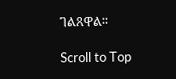ገልጸዋል፡፡

Scroll to Top